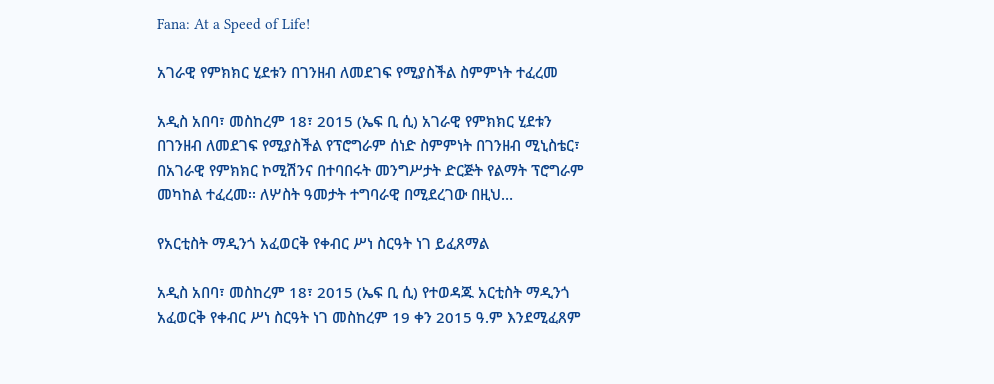Fana: At a Speed of Life!

አገራዊ የምክክር ሂደቱን በገንዘብ ለመደገፍ የሚያስችል ስምምነት ተፈረመ

አዲስ አበባ፣ መስከረም 18፣ 2015 (ኤፍ ቢ ሲ) አገራዊ የምክክር ሂደቱን በገንዘብ ለመደገፍ የሚያስችል የፕሮግራም ሰነድ ስምምነት በገንዘብ ሚኒስቴር፣ በአገራዊ የምክክር ኮሚሽንና በተባበሩት መንግሥታት ድርጅት የልማት ፕሮግራም መካከል ተፈረመ፡፡ ለሦስት ዓመታት ተግባራዊ በሚደረገው በዚህ…

የአርቲስት ማዲንጎ አፈወርቅ የቀብር ሥነ ስርዓት ነገ ይፈጸማል

አዲስ አበባ፣ መስከረም 18፣ 2015 (ኤፍ ቢ ሲ) የተወዳጁ አርቲስት ማዲንጎ አፈወርቅ የቀብር ሥነ ስርዓት ነገ መስከረም 19 ቀን 2015 ዓ.ም እንደሚፈጸም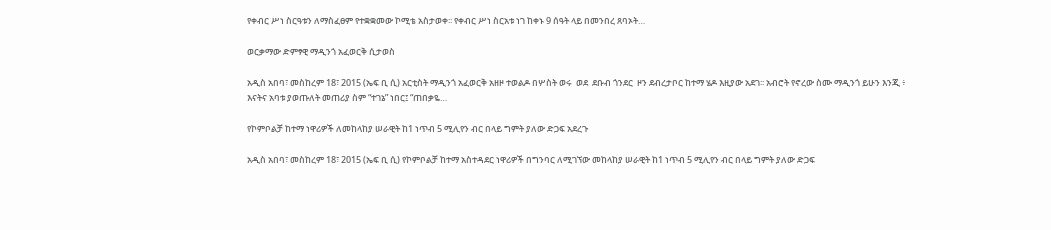የቀብር ሥነ ስርዓቱን ለማስፈፀም የተቋቋመው ኮሚቴ አስታወቀ፡፡ የቀብር ሥነ ስርአቱ ነገ ከቀኑ 9 ሰዓት ላይ በመንበረ ጸባኦት…

ወርቃማው ድምፃዊ ማዲንጎ አፈወርቅ ሲታወስ

አዲስ አበባ፣ መስከረም 18፣ 2015 (ኤፍ ቢ ሲ) አርቲስት ማዲንጎ አፈወርቅ አዘዞ ተወልዶ በሦስት ወሩ  ወደ  ደቡብ ጎንደር  ዞን ደብረታቦር ከተማ ሄዶ እዚያው አደገ፡፡ አብሮት የኖረው ስሙ ማዲንጎ ይሁን እንጂ ፥ እናትና አባቱ ያወጡለት መጠሪያ ስም “ተገኔ” ነበር፤ “ጠበቃዬ…

የኮምቦልቻ ከተማ ነዋሪዎች ለመከላከያ ሠራዊት ከ1 ነጥብ 5 ሚሊየን ብር በላይ ግምት ያለው ድጋፍ አደረጉ

አዲስ አበባ፣ መስከረም 18፣ 2015 (ኤፍ ቢ ሲ) የኮምቦልቻ ከተማ አስተዳደር ነዋሪዎች በግንባር ለሚገኘው መከላከያ ሠራዊት ከ1 ነጥብ 5 ሚሊየን ብር በላይ ግምት ያለው ድጋፍ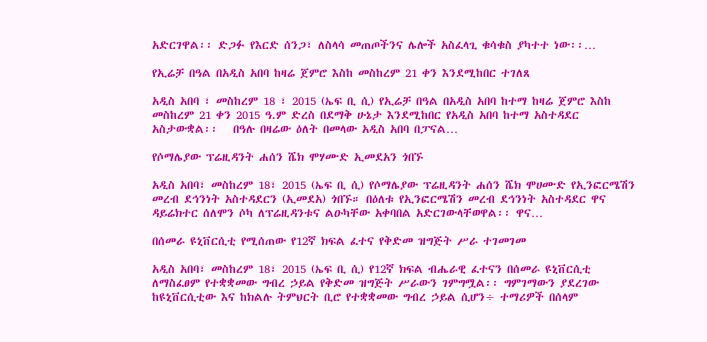አድርገዋል፡፡ ድጋፉ የእርድ ሰንጋ፣ ለስላሳ መጠጦችንና ሌሎች አስፈላጊ ቁሳቁስ ያካተተ ነው፡፡…

የኢሬቻ በዓል በአዲስ አበባ ከዛሬ ጀምሮ እስከ መስከረም 21 ቀን እንደሚከበር ተገለጸ

አዲስ አበባ ፣ መስከረም 18 ፣ 2015 (ኤፍ ቢ ሲ) የኢሬቻ በዓል በአዲስ አበባ ከተማ ከዛሬ ጀምሮ እስከ መስከረም 21 ቀን 2015 ዓ.ም ድረስ በደማቅ ሁኔታ እንደሚከበር የአዲስ አበባ ከተማ አስተዳደር አስታውቋል፡፡   በዓሉ በዛሬው ዕለት በመላው አዲስ አበባ በፓናል…

የሶማሌያው ፕሬዚዳንት ሐሰን ሼክ ሞሃሙድ ኢመደአን ጎበኙ

አዲስ አበባ፣ መስከረም 18፣ 2015 (ኤፍ ቢ ሲ) የሶማሌያው ፕሬዚዳንት ሐሰን ሼክ ሞሀሙድ የኢንፎርሜሽን መረብ ደኅንነት አስተዳደርን (ኢመደአ) ጎበኙ። በዕለቱ የኢንፎርሜሽን መረብ ደኅንነት አስተዳደር ዋና ዳይሬክተር ሰለሞን ሶካ ለፕሬዚዳንቱና ልዑካቸው አቀባበል አድርገውላቸወዋል፡፡ ዋና…

በሰመራ ዩኒቨርሲቲ የሚሰጠው የ12ኛ ክፍል ፈተና የቅድመ ዝግጅት ሥራ ተገመገመ

አዲስ አበባ፣ መስከረም 18፣ 2015 (ኤፍ ቢ ሲ) የ12ኛ ክፍል ብሔራዊ ፈተናን በሰመራ ዩኒቨርሲቲ ለማስፈፀም የተቋቋመው ግብረ ኃይል የቅድመ ዝግጅት ሥራውን ገምግሟል፡፡ ግምገማውን ያደረገው ከዩኒቨርሲቲው እና ከክልሉ ትምህርት ቢሮ የተቋቋመው ግብረ ኃይል ሲሆን÷ ተማሪዎች በሰላም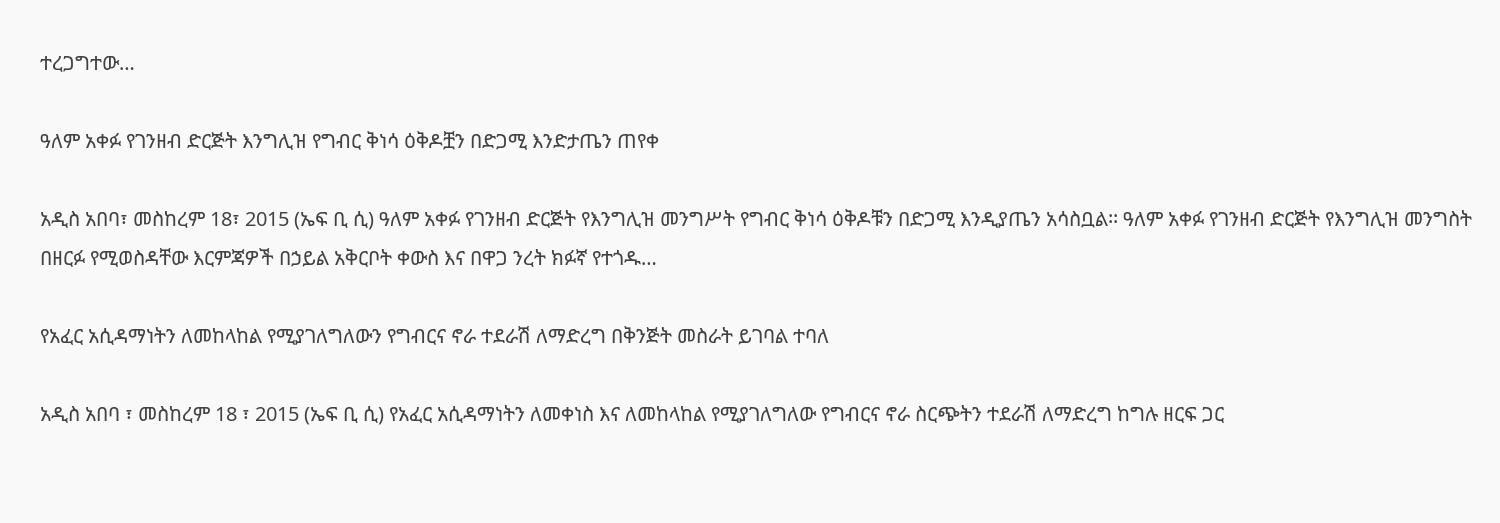ተረጋግተው…

ዓለም አቀፉ የገንዘብ ድርጅት እንግሊዝ የግብር ቅነሳ ዕቅዶቿን በድጋሚ እንድታጤን ጠየቀ

አዲስ አበባ፣ መስከረም 18፣ 2015 (ኤፍ ቢ ሲ) ዓለም አቀፉ የገንዘብ ድርጅት የእንግሊዝ መንግሥት የግብር ቅነሳ ዕቅዶቹን በድጋሚ እንዲያጤን አሳስቧል፡፡ ዓለም አቀፉ የገንዘብ ድርጅት የእንግሊዝ መንግስት በዘርፉ የሚወስዳቸው እርምጃዎች በኃይል አቅርቦት ቀውስ እና በዋጋ ንረት ክፉኛ የተጎዱ…

የአፈር አሲዳማነትን ለመከላከል የሚያገለግለውን የግብርና ኖራ ተደራሽ ለማድረግ በቅንጅት መስራት ይገባል ተባለ

አዲስ አበባ ፣ መስከረም 18 ፣ 2015 (ኤፍ ቢ ሲ) የአፈር አሲዳማነትን ለመቀነስ እና ለመከላከል የሚያገለግለው የግብርና ኖራ ስርጭትን ተደራሽ ለማድረግ ከግሉ ዘርፍ ጋር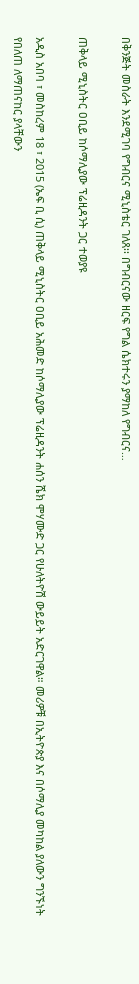በቅንጅት መስራት እንደሚገባ የግብርና ሚኒስቴር ገለጸ፡፡ በግብርናው ዘርፍ የግል ሴክተሩን ያማከለ የግብርና…

ጠቅላይ ሚኒስትር ዐቢይ ከሶማሊያው ፕሬዚዳንት ጋር ተወያዩ

አዲስ አበባ ፣ መስከረም 18 ፣ 2015 (ኤፍ ቢ ሲ) ጠቅላይ ሚኒስትር ዐቢይ አሕመድ ከሶማሊያው ፕሬዚዳንት ሐሰን ሼክ ሞሃሙድ ጋር የሁለትዮሽ ውይይት አድርገዋል። መሪዎቹ በኢትዮጵያ እና በሶማሊያ መካከል ያለውን ግንኙነት የበለጠ ለማጠናከር ያላቸውን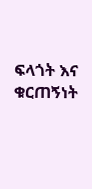ፍላጎት እና ቁርጠኝነት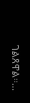ገልጸዋል።…